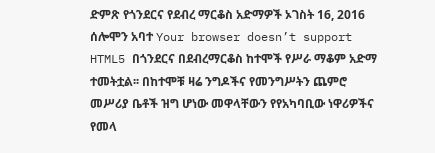ድምጽ የጎንደርና የደብረ ማርቆስ አድማዎች ኦገስት 16, 2016 ሰሎሞን አባተ Your browser doesn’t support HTML5 በጎንደርና በደብረማርቆስ ከተሞች የሥራ ማቆም አድማ ተመትቷል፡፡ በከተሞቹ ዛሬ ንግዶችና የመንግሥትን ጨምሮ መሥሪያ ቤቶች ዝግ ሆነው መዋላቸውን የየአካባቢው ነዋሪዎችና የመላ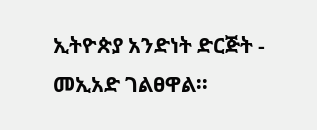ኢትዮጵያ አንድነት ድርጅት - መኢአድ ገልፀዋል፡፡